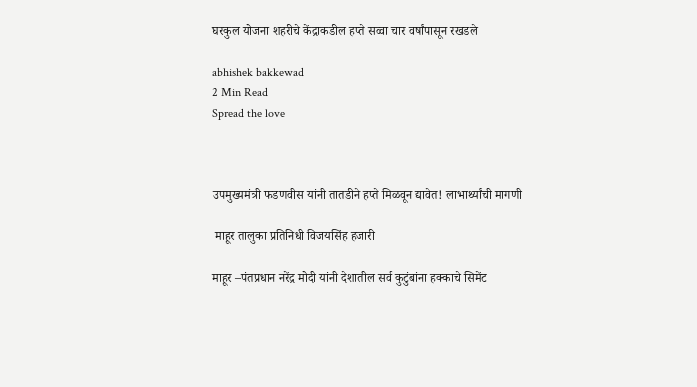घरकुल योजना शहरीचे केंद्राकडील हप्ते सव्वा चार वर्षांपासून रखडले

abhishek bakkewad
2 Min Read
Spread the love



उपमुख्यमंत्री फडणवीस यांनी तातडीने हप्ते मिळवून द्यावेत! लाभार्थ्यांची मागणी

 माहूर तालुका प्रतिनिधी विजयसिंह हजारी

माहूर –पंतप्रधान नरेंद्र मोदी यांनी देशातील सर्व कुटुंबांना हक्काचे सिमेंट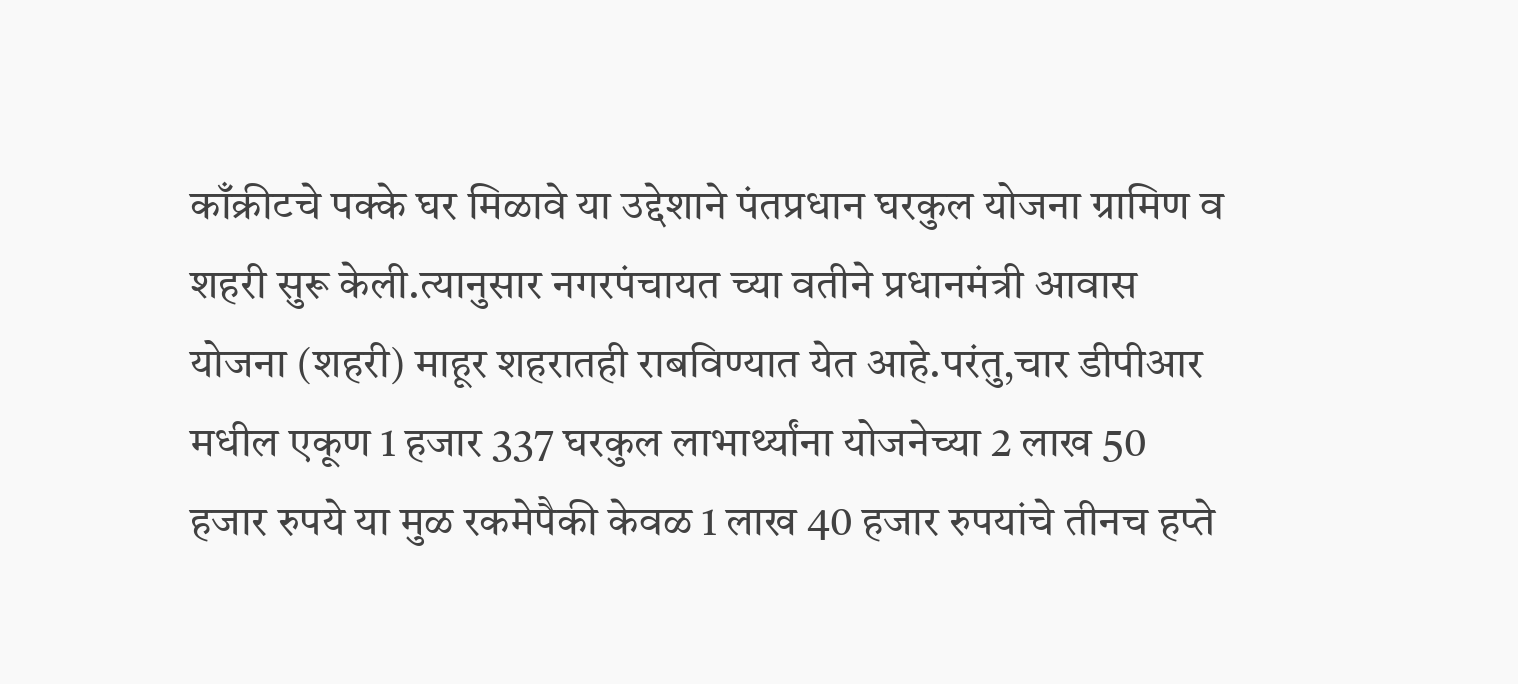काँक्रीटचे पक्के घर मिळावे या उद्देशाने पंतप्रधान घरकुल योजना ग्रामिण व शहरी सुरू केली.त्यानुसार नगरपंचायत च्या वतीने प्रधानमंत्री आवास योजना (शहरी) माहूर शहरातही राबविण्यात येत आहे.परंतु,चार डीपीआर मधील एकूण 1 हजार 337 घरकुल लाभार्थ्यांना योजनेच्या 2 लाख 50 हजार रुपये या मुळ रकमेपैकी केवळ 1 लाख 40 हजार रुपयांचे तीनच हप्ते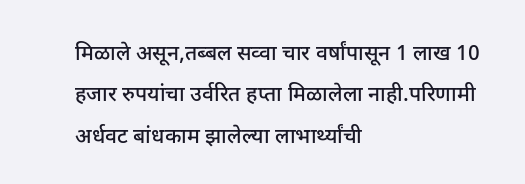मिळाले असून,तब्बल सव्वा चार वर्षांपासून 1 लाख 10 हजार रुपयांचा उर्वरित हप्ता मिळालेला नाही.परिणामी अर्धवट बांधकाम झालेल्या लाभार्थ्यांची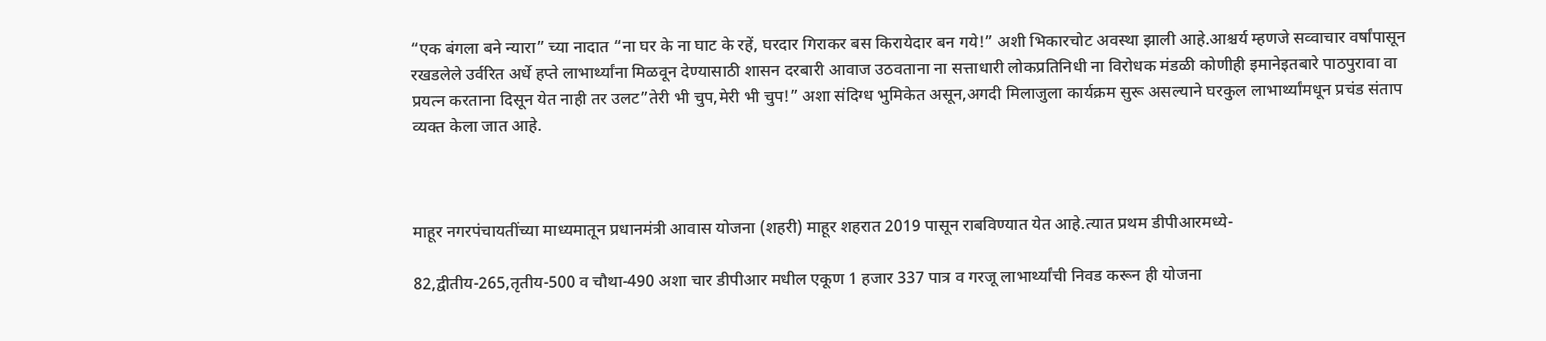“एक बंगला बने न्यारा” च्या नादात “ना घर के ना घाट के रहें, घरदार गिराकर बस किरायेदार बन गये!” अशी भिकारचोट अवस्था झाली आहे.आश्चर्य म्हणजे सव्वाचार वर्षांपासून रखडलेले उर्वरित अर्धे हप्ते लाभार्थ्यांना मिळवून देण्यासाठी शासन दरबारी आवाज उठवताना ना सत्ताधारी लोकप्रतिनिधी ना विरोधक मंडळी कोणीही इमानेइतबारे पाठपुरावा वा प्रयत्न करताना दिसून येत नाही तर उलट”तेरी भी चुप,मेरी भी चुप!” अशा संदिग्ध भुमिकेत असून,अगदी मिलाजुला कार्यक्रम सुरू असल्याने घरकुल लाभार्थ्यांमधून प्रचंड संताप व्यक्त केला जात आहे.



माहूर नगरपंचायतींच्या माध्यमातून प्रधानमंत्री आवास योजना (शहरी) माहूर शहरात 2019 पासून राबविण्यात येत आहे.त्यात प्रथम डीपीआरमध्ये-

82,द्वीतीय-265,तृतीय-500 व चौथा-490 अशा चार डीपीआर मधील एकूण 1 हजार 337 पात्र व गरजू लाभार्थ्यांची निवड करून ही योजना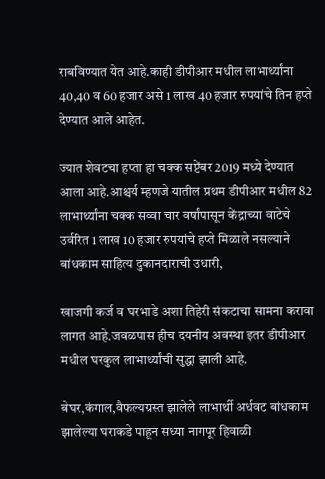राबविण्यात येत आहे.काही डीपीआर मधील लाभार्थ्यांना 40,40 व 60 हजार असे 1 लाख 40 हजार रुपयांचे तिन हप्ते देण्यात आले आहेत.

ज्यात शेवटचा हप्ता हा चक्क सप्टेंबर 2019 मध्ये देण्यात आला आहे.आश्चर्य म्हणजे यातील प्रथम डीपीआर मधील 82 लाभार्थ्यांना चक्क सव्वा चार वर्षांपासून केंद्राच्या वाटेचे उर्वरित 1 लाख 10 हजार रुपयांचे हप्ते मिळाले नसल्याने बांधकाम साहित्य दुकानदाराची उधारी,

खाजगी कर्ज व घरभाडे अशा तिहेरी संकटाचा सामना करावा लागत आहे.जवळपास हीच दयनीय अवस्था इतर डीपीआर मधील घरकुल लाभार्थ्यांची सुद्धा झाली आहे.

बेघर,कंगाल,वैफल्यग्रस्त झालेले लाभार्थी अर्धवट बांधकाम झालेल्या घराकडे पाहून सध्या नागपूर हिवाळी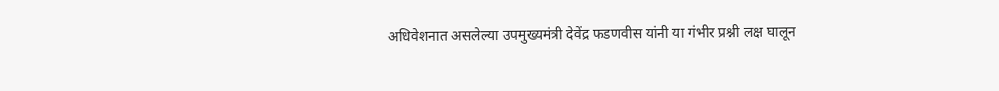अधिवेशनात असलेल्या उपमुख्यमंत्री देवेंद्र फडणवीस यांनी या गंभीर प्रश्नी लक्ष घालून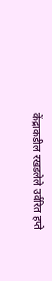केंद्राकडील रखडलेले उर्वरित हप्ते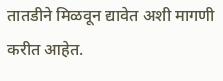तातडीने मिळवून द्यावेत अशी मागणी करीत आहेत.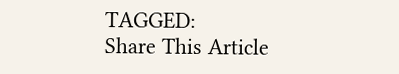TAGGED:
Share This Article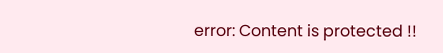error: Content is protected !!